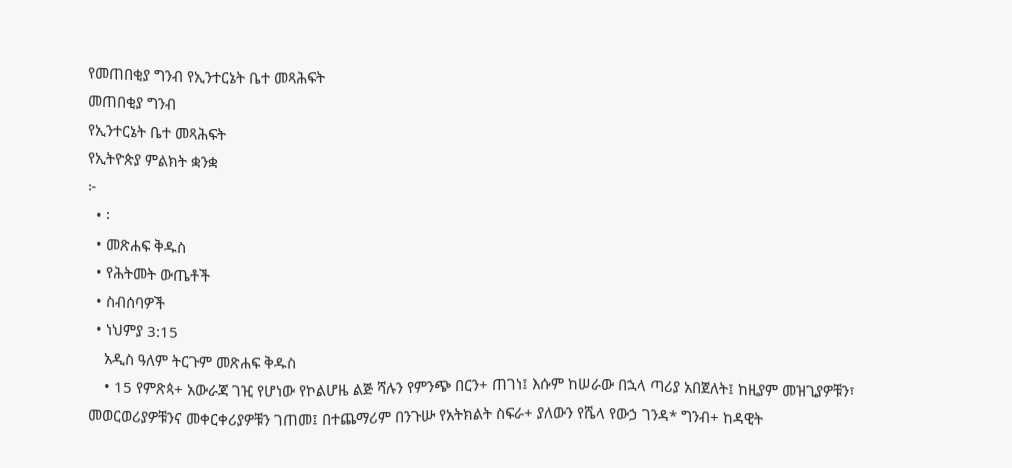የመጠበቂያ ግንብ የኢንተርኔት ቤተ መጻሕፍት
መጠበቂያ ግንብ
የኢንተርኔት ቤተ መጻሕፍት
የኢትዮጵያ ምልክት ቋንቋ
፦
  • ፡
  • መጽሐፍ ቅዱስ
  • የሕትመት ውጤቶች
  • ስብሰባዎች
  • ነህምያ 3:15
    አዲስ ዓለም ትርጉም መጽሐፍ ቅዱስ
    • 15 የምጽጳ+ አውራጃ ገዢ የሆነው የኮልሆዜ ልጅ ሻሉን የምንጭ በርን+ ጠገነ፤ እሱም ከሠራው በኋላ ጣሪያ አበጀለት፤ ከዚያም መዝጊያዎቹን፣ መወርወሪያዎቹንና መቀርቀሪያዎቹን ገጠመ፤ በተጨማሪም በንጉሡ የአትክልት ስፍራ+ ያለውን የሼላ የውኃ ገንዳ* ግንብ+ ከዳዊት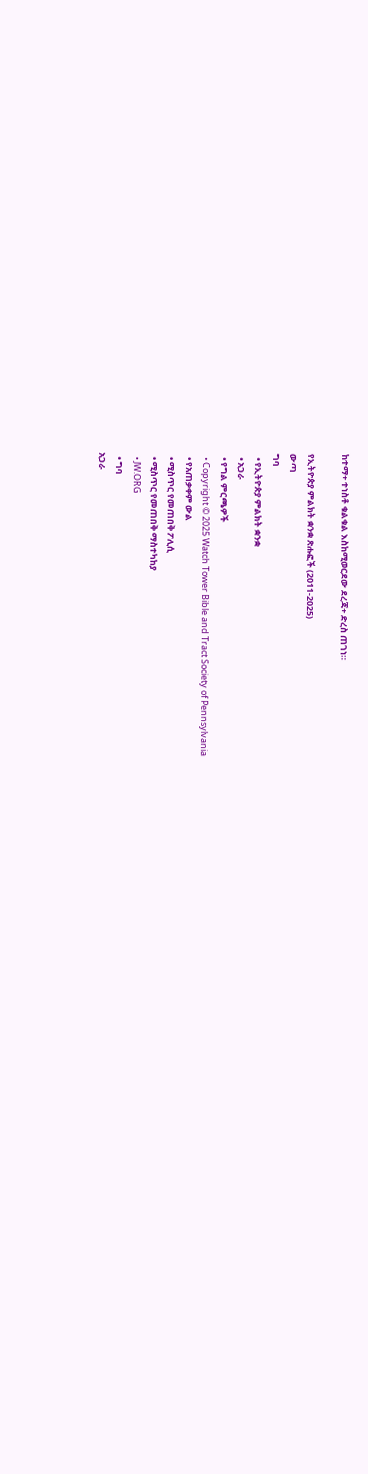ከተማ+ ተነስቶ ቁልቁል እስከሚወርደው ደረጃ+ ድረስ ጠገነ።

የኢትዮጵያ ምልክት ቋንቋ ጽሑፎች (2011-2025)
ውጣ
ግባ
  • የኢትዮጵያ ምልክት ቋንቋ
  • አጋራ
  • የግል ምርጫዎች
  • Copyright © 2025 Watch Tower Bible and Tract Society of Pennsylvania
  • የአጠቃቀም ውል
  • ሚስጥር የመጠበቅ ፖሊሲ
  • ሚስጥር የመጠበቅ ማስተካከያ
  • JW.ORG
  • ግባ
አጋራ